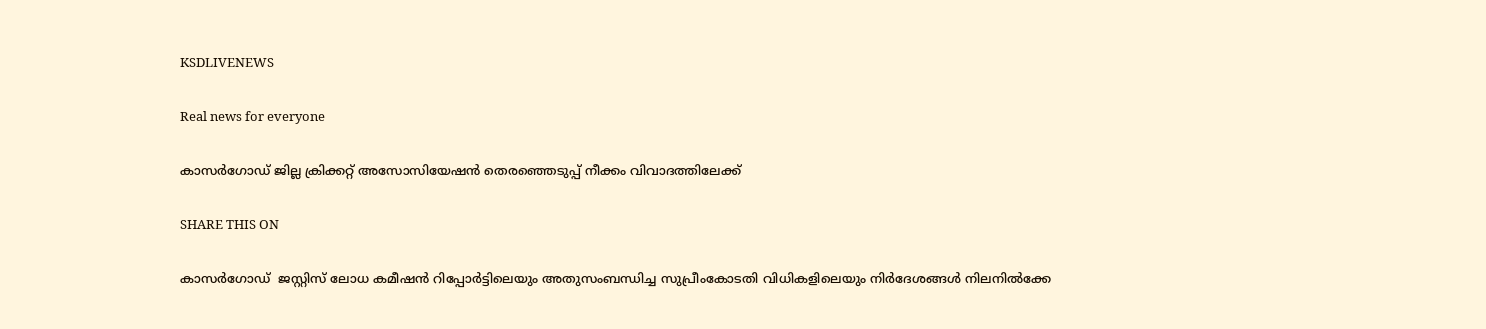KSDLIVENEWS

Real news for everyone

കാസർഗോഡ് ജില്ല ക്രിക്കറ്റ് അസോസിയേഷൻ തെരഞ്ഞെടുപ്പ് നീക്കം വിവാദത്തിലേക്ക്

SHARE THIS ON

കാസർഗോഡ് ‌ ജസ്റ്റിസ് ലോധ കമീഷന്‍ റിപ്പോര്‍ട്ടിലെയും അതുസംബന്ധിച്ച സുപ്രീംകോടതി വിധികളിലെയും നിര്‍ദേശങ്ങള്‍ നിലനില്‍ക്കേ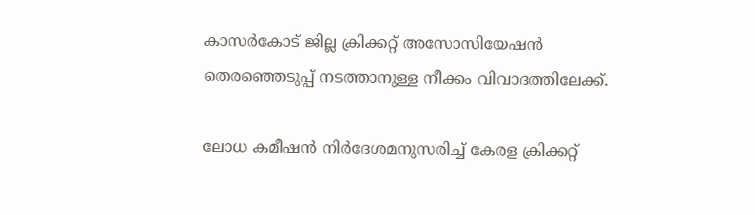കാസര്‍കോട് ജില്ല ക്രിക്കറ്റ് അസോസിയേഷന്‍ തെരഞ്ഞെടുപ്പ് നടത്താനുള്ള നീക്കം വിവാദത്തിലേക്ക്.

ലോധ കമീഷന്‍ നിര്‍ദേശമനുസരിച്ച്‌ കേരള ക്രിക്കറ്റ്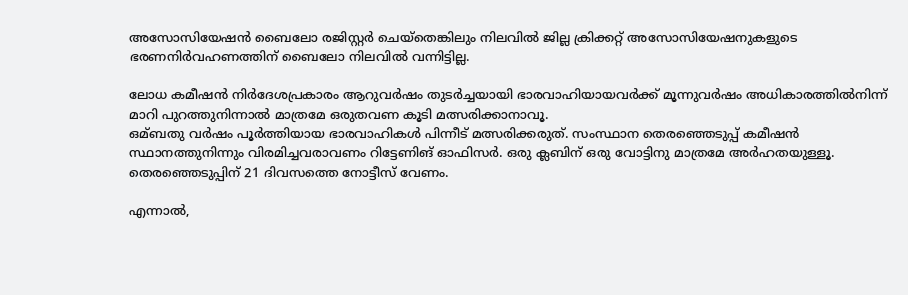അസോസിയേഷന്‍ ബൈലോ രജിസ്റ്റര്‍ ചെയ്തെങ്കിലും നിലവില്‍ ജില്ല ക്രിക്കറ്റ് അസോസിയേഷനുകളുടെ ഭരണനിര്‍വഹണത്തിന് ബൈലോ നിലവില്‍ വന്നിട്ടില്ല.

ലോധ കമീഷന്‍ നിര്‍ദേശപ്രകാരം ആറുവര്‍ഷം തുടര്‍ച്ചയായി ഭാരവാഹിയായവര്‍ക്ക് മൂന്നുവര്‍ഷം അധികാരത്തില്‍നിന്ന് മാറി പുറത്തുനിന്നാല്‍ മാത്രമേ ഒരുതവണ കൂടി മത്സരിക്കാനാവൂ.
ഒമ്ബതു വര്‍ഷം പൂര്‍ത്തിയായ ഭാരവാഹികള്‍ പിന്നീട് മത്സരിക്കരുത്. സംസ്ഥാന തെരഞ്ഞെടുപ്പ് കമീഷന്‍ സ്ഥാനത്തുനിന്നും വിരമിച്ചവരാവണം റിട്ടേണിങ് ഓഫിസര്‍. ഒരു ക്ലബിന് ഒരു വോട്ടിനു മാത്രമേ അര്‍ഹതയുള്ളൂ. തെരഞ്ഞെടുപ്പിന് 21 ദിവസത്തെ നോട്ടീസ് വേണം.

എന്നാല്‍,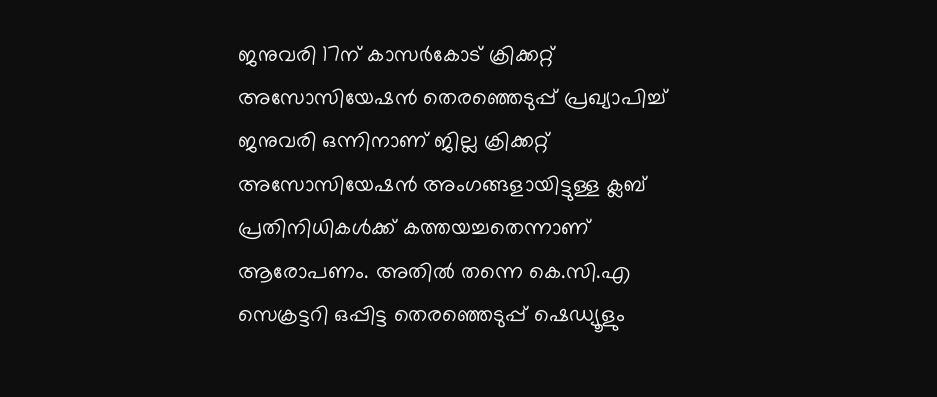ജനുവരി 17ന് കാസര്‍കോട് ക്രിക്കറ്റ് അസോസിയേഷന്‍ തെരഞ്ഞെടുപ്പ് പ്രഖ്യാപിച്ച്‌ ജനുവരി ഒന്നിനാണ് ജില്ല ക്രിക്കറ്റ് അസോസിയേഷന്‍ അംഗങ്ങളായിട്ടുള്ള ക്ലബ് പ്രതിനിധികള്‍ക്ക് കത്തയച്ചതെന്നാണ് ആരോപണം. അതില്‍ തന്നെ കെ.സി.എ സെക്രട്ടറി ഒപ്പിട്ട തെരഞ്ഞെടുപ്പ് ഷെഡ്യൂളും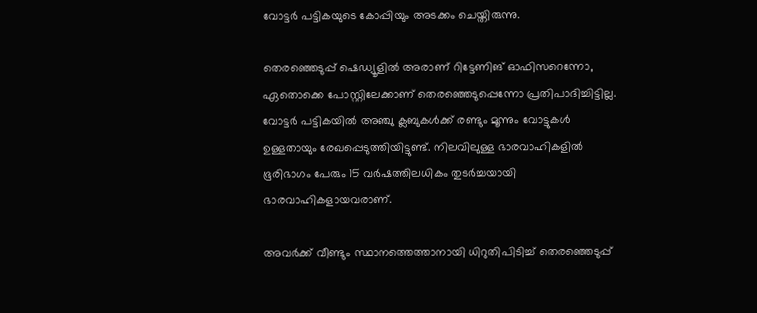വോട്ടര്‍ പട്ടികയുടെ കോപ്പിയും അടക്കം ചെയ്തിരുന്നു.

തെരഞ്ഞെടുപ്പ് ഷെഡ്യൂളില്‍ അരാണ് റിട്ടേണിങ് ഓഫിസറെന്നോ, ഏതൊക്കെ പോസ്റ്റിലേക്കാണ് തെരഞ്ഞെടുപ്പെന്നോ പ്രതിപാദിച്ചിട്ടില്ല. വോട്ടര്‍ പട്ടികയില്‍ അഞ്ചു ക്ലബുകള്‍ക്ക് രണ്ടും മൂന്നും വോട്ടുകള്‍ ഉള്ളതായും രേഖപ്പെടുത്തിയിട്ടുണ്ട്. നിലവിലുള്ള ഭാരവാഹികളില്‍ ഭൂരിഭാഗം പേരും 15 വര്‍ഷത്തിലധികം തുടര്‍ച്ചയായി ഭാരവാഹികളായവരാണ്.

അവര്‍ക്ക് വീണ്ടും സ്ഥാനത്തെത്താനായി ധിറുതിപിടിച്ച്‌ തെരഞ്ഞെടുപ്പ്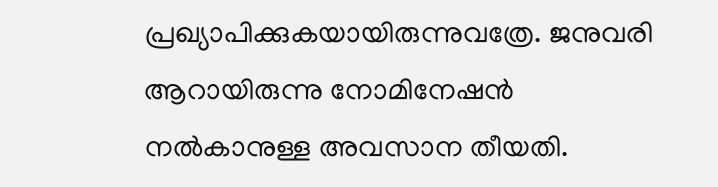പ്രഖ്യാപിക്കുകയായിരുന്നുവത്രേ. ജനുവരി ആറായിരുന്നു നോമിനേഷന്‍ നല്‍കാനുള്ള അവസാന തീയതി.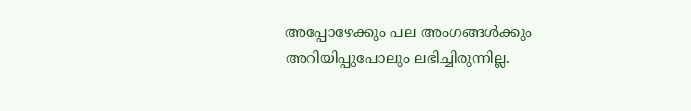അപ്പോഴേക്കും പല അംഗങ്ങള്‍ക്കും അറിയിപ്പുപോലും ലഭിച്ചിരുന്നില്ല.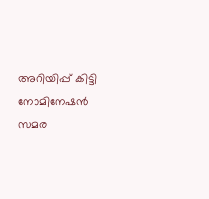അറിയിപ്പ് കിട്ടി നോമിനേഷന്‍ സമര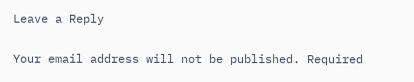Leave a Reply

Your email address will not be published. Required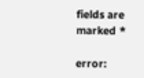fields are marked *

error: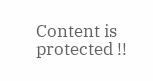Content is protected !!